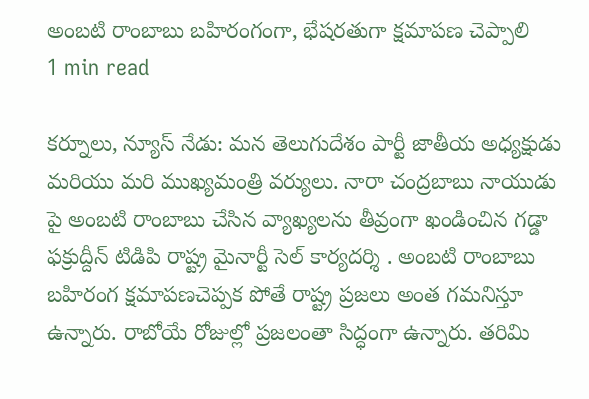అంబటి రాంబాబు బహిరంగంగా, భేషరతుగా క్షమాపణ చెప్పాలి
1 min read

కర్నూలు, న్యూస్ నేడు: మన తెలుగుదేశం పార్టీ జాతీయ అధ్యక్షుడు మరియు మరి ముఖ్యమంత్రి వర్యులు. నారా చంద్రబాబు నాయుడు పై అంబటి రాంబాబు చేసిన వ్యాఖ్యలను తీవ్రంగా ఖండించిన గడ్డా ఫక్రుద్దీన్ టిడిపి రాష్ట్ర మైనార్టీ సెల్ కార్యదర్శి . అంబటి రాంబాబు బహిరంగ క్షమాపణచెప్పక పోతే రాష్ట్ర ప్రజలు అంత గమనిస్తూ ఉన్నారు. రాబోయే రోజుల్లో ప్రజలంతా సిద్ధంగా ఉన్నారు. తరిమి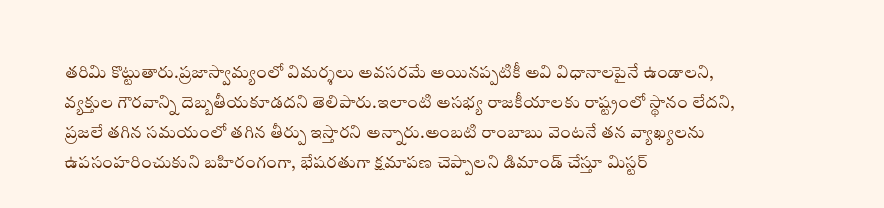తరిమి కొట్టుతారు.ప్రజాస్వామ్యంలో విమర్శలు అవసరమే అయినప్పటికీ అవి విధానాలపైనే ఉండాలని, వ్యక్తుల గౌరవాన్ని దెబ్బతీయకూడదని తెలిపారు.ఇలాంటి అసభ్య రాజకీయాలకు రాష్ట్రంలో స్థానం లేదని, ప్రజలే తగిన సమయంలో తగిన తీర్పు ఇస్తారని అన్నారు.అంబటి రాంబాబు వెంటనే తన వ్యాఖ్యలను ఉపసంహరించుకుని బహిరంగంగా, భేషరతుగా క్షమాపణ చెప్పాలని డిమాండ్ చేస్తూ మిస్టర్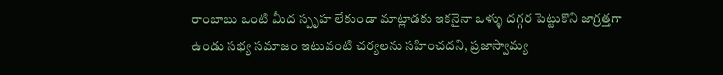రాంబాబు ఒంటి మీద స్పృహ లేకుండా మాట్లాడకు ఇకనైనా ఒళ్ళు దగ్గర పెట్టుకొని జాగ్రత్తగా ఉండు సభ్య సమాజం ఇటువంటి చర్యలను సహించదని, ప్రజాస్వామ్య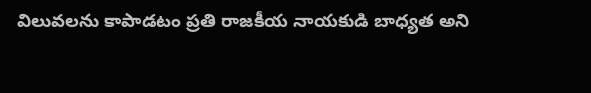విలువలను కాపాడటం ప్రతి రాజకీయ నాయకుడి బాధ్యత అని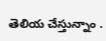తెలియ చేస్తున్నాం .